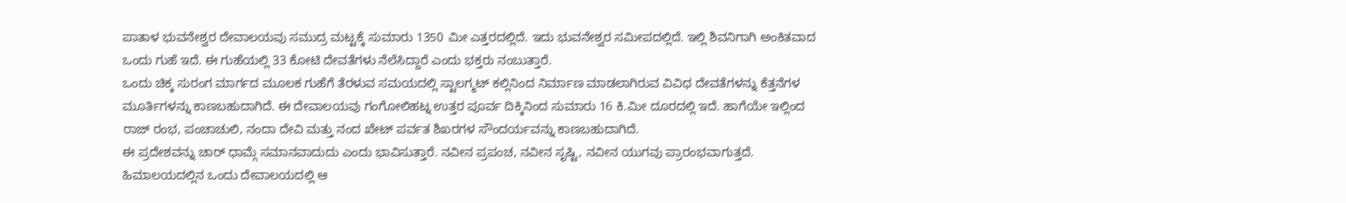ಪಾತಾಳ ಭುವನೇಶ್ವರ ದೇವಾಲಯವು ಸಮುದ್ರ ಮಟ್ಟಕ್ಕೆ ಸುಮಾರು 1350 ಮೀ ಎತ್ತರದಲ್ಲಿದೆ. ಇದು ಭುವನೇಶ್ವರ ಸಮೀಪದಲ್ಲಿದೆ. ಇಲ್ಲಿ ಶಿವನಿಗಾಗಿ ಅಂಕಿತವಾದ ಒಂದು ಗುಹೆ ಇದೆ. ಈ ಗುಹೆಯಲ್ಲಿ 33 ಕೋಟಿ ದೇವತೆಗಳು ನೆಲೆಸಿದ್ದಾರೆ ಎಂದು ಭಕ್ತರು ನಂಬುತ್ತಾರೆ.
ಒಂದು ಚಿಕ್ಕ ಸುರಂಗ ಮಾರ್ಗದ ಮೂಲಕ ಗುಹೆಗೆ ತೆರಳುವ ಸಮಯದಲ್ಲಿ ಸ್ಟಾಲಗ್ಮಟ್ ಕಲ್ಲಿನಿಂದ ನಿರ್ಮಾಣ ಮಾಡಲಾಗಿರುವ ವಿವಿಧ ದೇವತೆಗಳನ್ನು ಕೆತ್ತನೆಗಳ ಮೂರ್ತಿಗಳನ್ನು ಕಾಣಬಹುದಾಗಿದೆ. ಈ ದೇವಾಲಯವು ಗಂಗೋಲಿಹಟ್ನ ಉತ್ತರ ಪೂರ್ವ ದಿಕ್ಕಿನಿಂದ ಸುಮಾರು 16 ಕಿ.ಮೀ ದೂರದಲ್ಲಿ ಇದೆ. ಹಾಗೆಯೇ ಇಲ್ಲಿಂದ ರಾಜ್ ರಂಭ, ಪಂಚಾಚುಲಿ, ನಂದಾ ದೇವಿ ಮತ್ತು ನಂದ ಖೇಟ್ ಪರ್ವತ ಶಿಖರಗಳ ಸೌಂದರ್ಯವನ್ನು ಕಾಣಬಹುದಾಗಿದೆ.
ಈ ಪ್ರದೇಶವನ್ನು ಚಾರ್ ಧಾಮ್ಗೆ ಸಮಾನವಾದುದು ಎಂದು ಭಾವಿಸುತ್ತಾರೆ. ನವೀನ ಪ್ರಪಂಚ, ನವೀನ ಸೃಷ್ಟಿ, ನವೀನ ಯುಗವು ಪ್ರಾರಂಭವಾಗುತ್ತದೆ. ಹಿಮಾಲಯದಲ್ಲಿನ ಒಂದು ದೇವಾಲಯದಲ್ಲಿ ಆ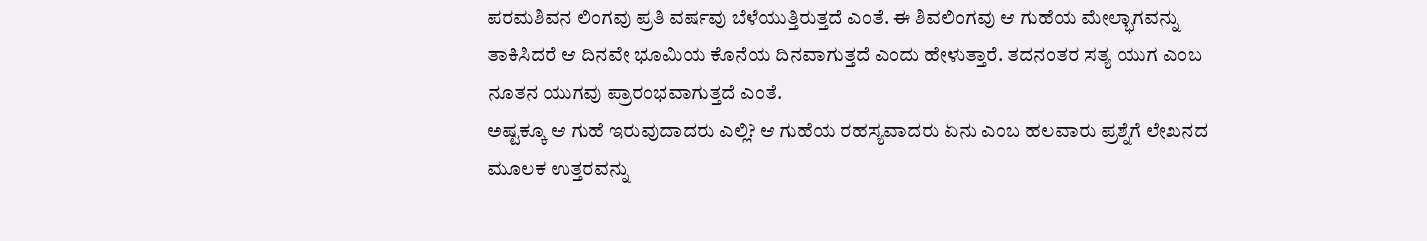ಪರಮಶಿವನ ಲಿಂಗವು ಪ್ರತಿ ವರ್ಷವು ಬೆಳೆಯುತ್ತಿರುತ್ತದೆ ಎಂತೆ. ಈ ಶಿವಲಿಂಗವು ಆ ಗುಹೆಯ ಮೇಲ್ಭಾಗವನ್ನು ತಾಕಿಸಿದರೆ ಆ ದಿನವೇ ಭೂಮಿಯ ಕೊನೆಯ ದಿನವಾಗುತ್ತದೆ ಎಂದು ಹೇಳುತ್ತಾರೆ. ತದನಂತರ ಸತ್ಯ ಯುಗ ಎಂಬ ನೂತನ ಯುಗವು ಪ್ರಾರಂಭವಾಗುತ್ತದೆ ಎಂತೆ.
ಅಷ್ಟಕ್ಕೂ ಆ ಗುಹೆ ಇರುವುದಾದರು ಎಲ್ಲಿ? ಆ ಗುಹೆಯ ರಹಸ್ಯವಾದರು ಏನು ಎಂಬ ಹಲವಾರು ಪ್ರಶ್ನೆಗೆ ಲೇಖನದ ಮೂಲಕ ಉತ್ತರವನ್ನು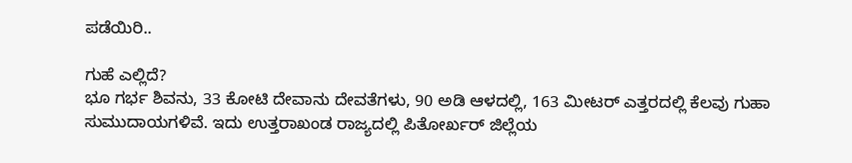ಪಡೆಯಿರಿ..

ಗುಹೆ ಎಲ್ಲಿದೆ?
ಭೂ ಗರ್ಭ ಶಿವನು, 33 ಕೋಟಿ ದೇವಾನು ದೇವತೆಗಳು, 90 ಅಡಿ ಆಳದಲ್ಲಿ, 163 ಮೀಟರ್ ಎತ್ತರದಲ್ಲಿ ಕೆಲವು ಗುಹಾ ಸುಮುದಾಯಗಳಿವೆ. ಇದು ಉತ್ತರಾಖಂಡ ರಾಜ್ಯದಲ್ಲಿ ಪಿತೋರ್ಖರ್ ಜಿಲ್ಲೆಯ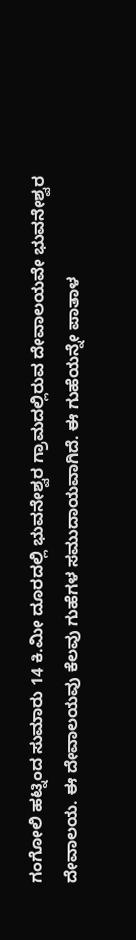ಗಂಗೋಲಿ ಹಟ್ನಿಂದ ಸುಮಾರು 14 ಕಿ.ಮೀ ದೂರದಲ್ಲಿ ಭುವನೇಶ್ವರ ಗ್ರಾಮದಲ್ಲಿರುವ ದೇವಾಲಯವೇ ಭುವನೇಶ್ವರ ದೇವಾಲಯ. ಈ ದೇವಾಲಯವು ಕೆಲವು ಗುಹೆಗಳ ಸಮುದಾಯವಾಗಿದೆ. ಈ ಗುಹೆಯನ್ನೇ ಪಾತಾಳ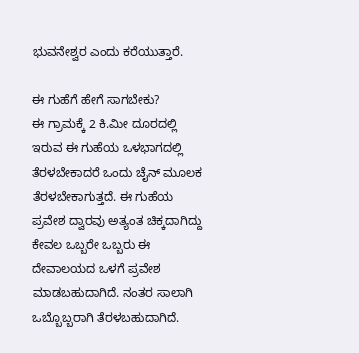ಭುವನೇಶ್ವರ ಎಂದು ಕರೆಯುತ್ತಾರೆ.

ಈ ಗುಹೆಗೆ ಹೇಗೆ ಸಾಗಬೇಕು?
ಈ ಗ್ರಾಮಕ್ಕೆ 2 ಕಿ.ಮೀ ದೂರದಲ್ಲಿ ಇರುವ ಈ ಗುಹೆಯ ಒಳಭಾಗದಲ್ಲಿ ತೆರಳಬೇಕಾದರೆ ಒಂದು ಚೈನ್ ಮೂಲಕ ತೆರಳಬೇಕಾಗುತ್ತದೆ. ಈ ಗುಹೆಯ ಪ್ರವೇಶ ದ್ವಾರವು ಅತ್ಯಂತ ಚಿಕ್ಕದಾಗಿದ್ದು ಕೇವಲ ಒಬ್ಬರೇ ಒಬ್ಬರು ಈ ದೇವಾಲಯದ ಒಳಗೆ ಪ್ರವೇಶ ಮಾಡಬಹುದಾಗಿದೆ. ನಂತರ ಸಾಲಾಗಿ ಒಬ್ಬೊಬ್ಬರಾಗಿ ತೆರಳಬಹುದಾಗಿದೆ.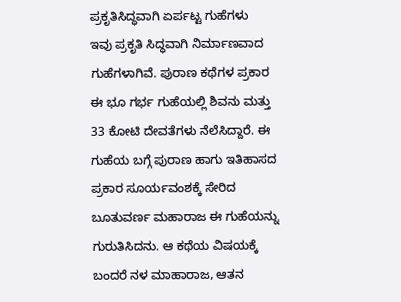ಪ್ರಕೃತಿಸಿದ್ಧವಾಗಿ ಏರ್ಪಟ್ಟ ಗುಹೆಗಳು
ಇವು ಪ್ರಕೃತಿ ಸಿದ್ಧವಾಗಿ ನಿರ್ಮಾಣವಾದ ಗುಹೆಗಳಾಗಿವೆ. ಪುರಾಣ ಕಥೆಗಳ ಪ್ರಕಾರ ಈ ಭೂ ಗರ್ಭ ಗುಹೆಯಲ್ಲಿ ಶಿವನು ಮತ್ತು 33 ಕೋಟಿ ದೇವತೆಗಳು ನೆಲೆಸಿದ್ದಾರೆ. ಈ ಗುಹೆಯ ಬಗ್ಗೆ ಪುರಾಣ ಹಾಗು ಇತಿಹಾಸದ ಪ್ರಕಾರ ಸೂರ್ಯವಂಶಕ್ಕೆ ಸೇರಿದ ಬೂತುವರ್ಣ ಮಹಾರಾಜ ಈ ಗುಹೆಯನ್ನು ಗುರುತಿಸಿದನು. ಆ ಕಥೆಯ ವಿಷಯಕ್ಕೆ ಬಂದರೆ ನಳ ಮಾಹಾರಾಜ, ಆತನ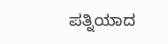ಪತ್ನಿಯಾದ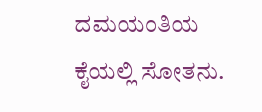ದಮಯಂತಿಯ ಕೈಯಲ್ಲಿ ಸೋತನು.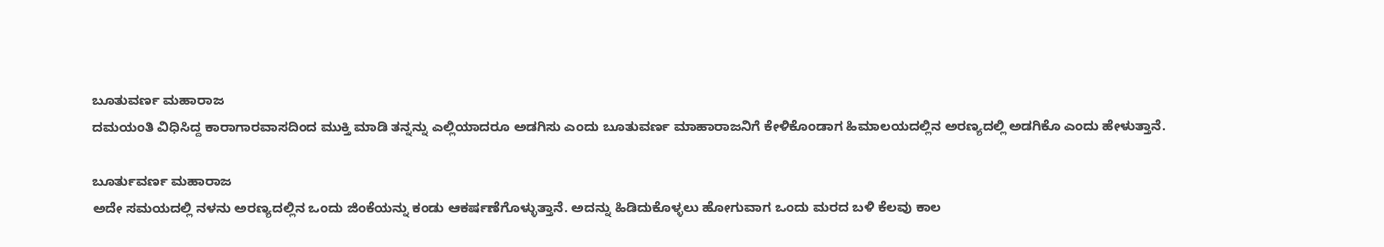ಬೂತುವರ್ಣ ಮಹಾರಾಜ
ದಮಯಂತಿ ವಿಧಿಸಿದ್ದ ಕಾರಾಗಾರವಾಸದಿಂದ ಮುಕ್ತಿ ಮಾಡಿ ತನ್ನನ್ನು ಎಲ್ಲಿಯಾದರೂ ಅಡಗಿಸು ಎಂದು ಬೂತುವರ್ಣ ಮಾಹಾರಾಜನಿಗೆ ಕೇಳಿಕೊಂಡಾಗ ಹಿಮಾಲಯದಲ್ಲಿನ ಅರಣ್ಯದಲ್ಲಿ ಅಡಗಿಕೊ ಎಂದು ಹೇಳುತ್ತಾನೆ.

ಬೂರ್ತುವರ್ಣ ಮಹಾರಾಜ
ಅದೇ ಸಮಯದಲ್ಲಿ ನಳನು ಅರಣ್ಯದಲ್ಲಿನ ಒಂದು ಜಿಂಕೆಯನ್ನು ಕಂಡು ಆಕರ್ಷಣೆಗೊಳ್ಳುತ್ತಾನೆ. ಅದನ್ನು ಹಿಡಿದುಕೊಳ್ಳಲು ಹೋಗುವಾಗ ಒಂದು ಮರದ ಬಳಿ ಕೆಲವು ಕಾಲ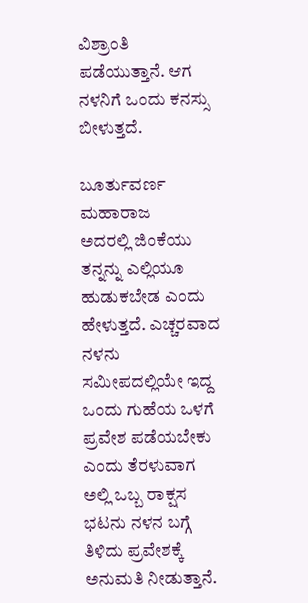ವಿಶ್ರಾಂತಿ ಪಡೆಯುತ್ತಾನೆ. ಆಗ ನಳನಿಗೆ ಒಂದು ಕನಸ್ಸು ಬೀಳುತ್ತದೆ.

ಬೂರ್ತುವರ್ಣ ಮಹಾರಾಜ
ಅದರಲ್ಲಿ ಜಿಂಕೆಯು ತನ್ನನ್ನು ಎಲ್ಲಿಯೂ ಹುಡುಕಬೇಡ ಎಂದು ಹೇಳುತ್ತದೆ. ಎಚ್ಚರವಾದ ನಳನು ಸಮೀಪದಲ್ಲಿಯೇ ಇದ್ದ ಒಂದು ಗುಹೆಯ ಒಳಗೆ ಪ್ರವೇಶ ಪಡೆಯಬೇಕು ಎಂದು ತೆರಳುವಾಗ ಅಲ್ಲಿ ಒಬ್ಬ ರಾಕ್ಷಸ ಭಟನು ನಳನ ಬಗ್ಗೆ ತಿಳಿದು ಪ್ರವೇಶಕ್ಕೆ ಅನುಮತಿ ನೀಡುತ್ತಾನೆ.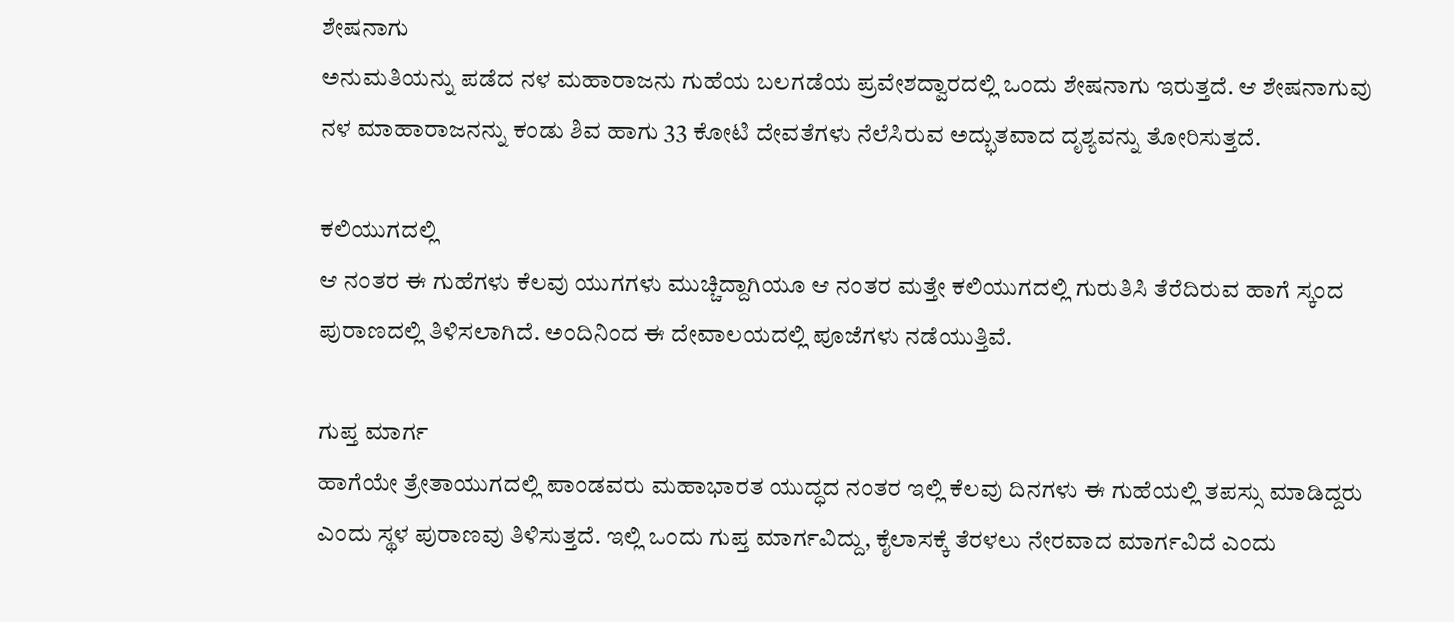ಶೇಷನಾಗು
ಅನುಮತಿಯನ್ನು ಪಡೆದ ನಳ ಮಹಾರಾಜನು ಗುಹೆಯ ಬಲಗಡೆಯ ಪ್ರವೇಶದ್ವಾರದಲ್ಲಿ ಒಂದು ಶೇಷನಾಗು ಇರುತ್ತದೆ. ಆ ಶೇಷನಾಗುವು ನಳ ಮಾಹಾರಾಜನನ್ನು ಕಂಡು ಶಿವ ಹಾಗು 33 ಕೋಟಿ ದೇವತೆಗಳು ನೆಲೆಸಿರುವ ಅದ್ಭುತವಾದ ದೃಶ್ಯವನ್ನು ತೋರಿಸುತ್ತದೆ.

ಕಲಿಯುಗದಲ್ಲಿ
ಆ ನಂತರ ಈ ಗುಹೆಗಳು ಕೆಲವು ಯುಗಗಳು ಮುಚ್ಚಿದ್ದಾಗಿಯೂ ಆ ನಂತರ ಮತ್ತೇ ಕಲಿಯುಗದಲ್ಲಿ ಗುರುತಿಸಿ ತೆರೆದಿರುವ ಹಾಗೆ ಸ್ಕಂದ ಪುರಾಣದಲ್ಲಿ ತಿಳಿಸಲಾಗಿದೆ. ಅಂದಿನಿಂದ ಈ ದೇವಾಲಯದಲ್ಲಿ ಪೂಜೆಗಳು ನಡೆಯುತ್ತಿವೆ.

ಗುಪ್ತ ಮಾರ್ಗ
ಹಾಗೆಯೇ ತ್ರೇತಾಯುಗದಲ್ಲಿ ಪಾಂಡವರು ಮಹಾಭಾರತ ಯುದ್ಧದ ನಂತರ ಇಲ್ಲಿ ಕೆಲವು ದಿನಗಳು ಈ ಗುಹೆಯಲ್ಲಿ ತಪಸ್ಸು ಮಾಡಿದ್ದರು ಎಂದು ಸ್ಥಳ ಪುರಾಣವು ತಿಳಿಸುತ್ತದೆ. ಇಲ್ಲಿ ಒಂದು ಗುಪ್ತ ಮಾರ್ಗವಿದ್ದು, ಕೈಲಾಸಕ್ಕೆ ತೆರಳಲು ನೇರವಾದ ಮಾರ್ಗವಿದೆ ಎಂದು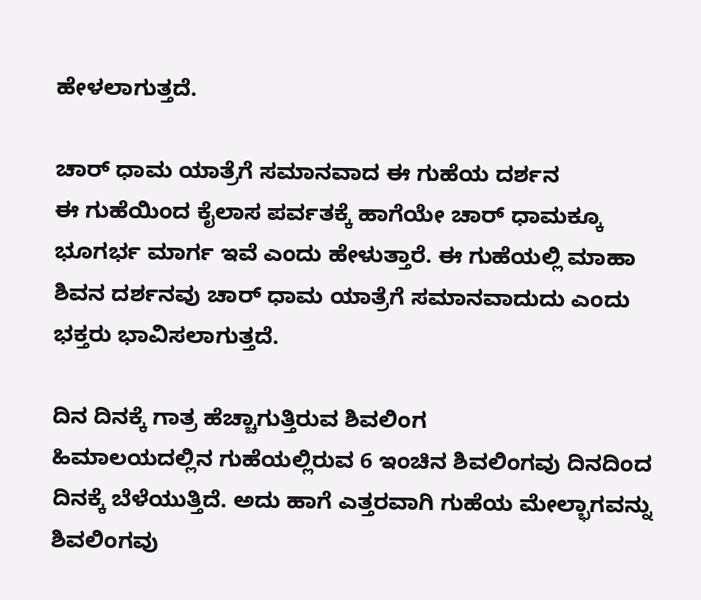ಹೇಳಲಾಗುತ್ತದೆ.

ಚಾರ್ ಧಾಮ ಯಾತ್ರೆಗೆ ಸಮಾನವಾದ ಈ ಗುಹೆಯ ದರ್ಶನ
ಈ ಗುಹೆಯಿಂದ ಕೈಲಾಸ ಪರ್ವತಕ್ಕೆ ಹಾಗೆಯೇ ಚಾರ್ ಧಾಮಕ್ಕೂ ಭೂಗರ್ಭ ಮಾರ್ಗ ಇವೆ ಎಂದು ಹೇಳುತ್ತಾರೆ. ಈ ಗುಹೆಯಲ್ಲಿ ಮಾಹಾ ಶಿವನ ದರ್ಶನವು ಚಾರ್ ಧಾಮ ಯಾತ್ರೆಗೆ ಸಮಾನವಾದುದು ಎಂದು ಭಕ್ತರು ಭಾವಿಸಲಾಗುತ್ತದೆ.

ದಿನ ದಿನಕ್ಕೆ ಗಾತ್ರ ಹೆಚ್ಚಾಗುತ್ತಿರುವ ಶಿವಲಿಂಗ
ಹಿಮಾಲಯದಲ್ಲಿನ ಗುಹೆಯಲ್ಲಿರುವ 6 ಇಂಚಿನ ಶಿವಲಿಂಗವು ದಿನದಿಂದ ದಿನಕ್ಕೆ ಬೆಳೆಯುತ್ತಿದೆ. ಅದು ಹಾಗೆ ಎತ್ತರವಾಗಿ ಗುಹೆಯ ಮೇಲ್ಭಾಗವನ್ನು ಶಿವಲಿಂಗವು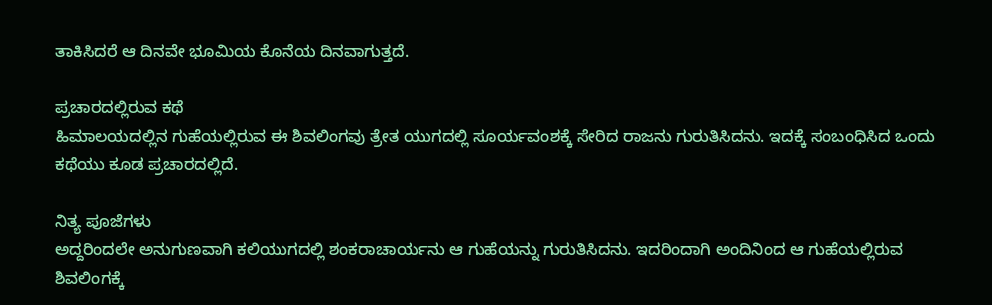ತಾಕಿಸಿದರೆ ಆ ದಿನವೇ ಭೂಮಿಯ ಕೊನೆಯ ದಿನವಾಗುತ್ತದೆ.

ಪ್ರಚಾರದಲ್ಲಿರುವ ಕಥೆ
ಹಿಮಾಲಯದಲ್ಲಿನ ಗುಹೆಯಲ್ಲಿರುವ ಈ ಶಿವಲಿಂಗವು ತ್ರೇತ ಯುಗದಲ್ಲಿ ಸೂರ್ಯವಂಶಕ್ಕೆ ಸೇರಿದ ರಾಜನು ಗುರುತಿಸಿದನು. ಇದಕ್ಕೆ ಸಂಬಂಧಿಸಿದ ಒಂದು ಕಥೆಯು ಕೂಡ ಪ್ರಚಾರದಲ್ಲಿದೆ.

ನಿತ್ಯ ಪೂಜೆಗಳು
ಅದ್ದರಿಂದಲೇ ಅನುಗುಣವಾಗಿ ಕಲಿಯುಗದಲ್ಲಿ ಶಂಕರಾಚಾರ್ಯನು ಆ ಗುಹೆಯನ್ನು ಗುರುತಿಸಿದನು. ಇದರಿಂದಾಗಿ ಅಂದಿನಿಂದ ಆ ಗುಹೆಯಲ್ಲಿರುವ ಶಿವಲಿಂಗಕ್ಕೆ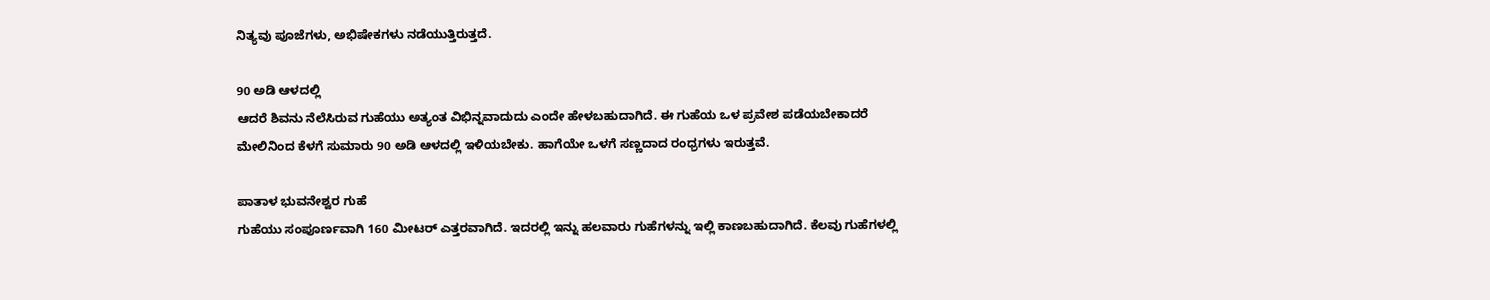ನಿತ್ಯವು ಪೂಜೆಗಳು, ಅಭಿಷೇಕಗಳು ನಡೆಯುತ್ತಿರುತ್ತದೆ.

90 ಅಡಿ ಆಳದಲ್ಲಿ
ಆದರೆ ಶಿವನು ನೆಲೆಸಿರುವ ಗುಹೆಯು ಅತ್ಯಂತ ವಿಭಿನ್ನವಾದುದು ಎಂದೇ ಹೇಳಬಹುದಾಗಿದೆ. ಈ ಗುಹೆಯ ಒಳ ಪ್ರವೇಶ ಪಡೆಯಬೇಕಾದರೆ ಮೇಲಿನಿಂದ ಕೆಳಗೆ ಸುಮಾರು 90 ಅಡಿ ಆಳದಲ್ಲಿ ಇಳಿಯಬೇಕು. ಹಾಗೆಯೇ ಒಳಗೆ ಸಣ್ಣದಾದ ರಂಧ್ರಗಳು ಇರುತ್ತವೆ.

ಪಾತಾಳ ಭುವನೇಶ್ವರ ಗುಹೆ
ಗುಹೆಯು ಸಂಪೂರ್ಣವಾಗಿ 160 ಮೀಟರ್ ಎತ್ತರವಾಗಿದೆ. ಇದರಲ್ಲಿ ಇನ್ನು ಹಲವಾರು ಗುಹೆಗಳನ್ನು ಇಲ್ಲಿ ಕಾಣಬಹುದಾಗಿದೆ. ಕೆಲವು ಗುಹೆಗಳಲ್ಲಿ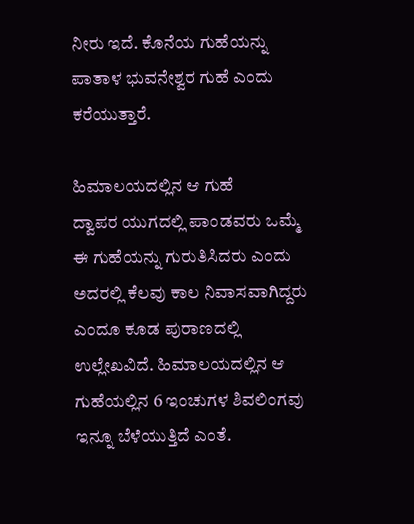ನೀರು ಇದೆ. ಕೊನೆಯ ಗುಹೆಯನ್ನು ಪಾತಾಳ ಭುವನೇಶ್ವರ ಗುಹೆ ಎಂದು ಕರೆಯುತ್ತಾರೆ.

ಹಿಮಾಲಯದಲ್ಲಿನ ಆ ಗುಹೆ
ದ್ವಾಪರ ಯುಗದಲ್ಲಿ ಪಾಂಡವರು ಒಮ್ಮೆ ಈ ಗುಹೆಯನ್ನು ಗುರುತಿಸಿದರು ಎಂದು ಅದರಲ್ಲಿ ಕೆಲವು ಕಾಲ ನಿವಾಸವಾಗಿದ್ದರು ಎಂದೂ ಕೂಡ ಪುರಾಣದಲ್ಲಿ ಉಲ್ಲೇಖವಿದೆ. ಹಿಮಾಲಯದಲ್ಲಿನ ಆ ಗುಹೆಯಲ್ಲಿನ 6 ಇಂಚುಗಳ ಶಿವಲಿಂಗವು ಇನ್ನೂ ಬೆಳೆಯುತ್ತಿದೆ ಎಂತೆ.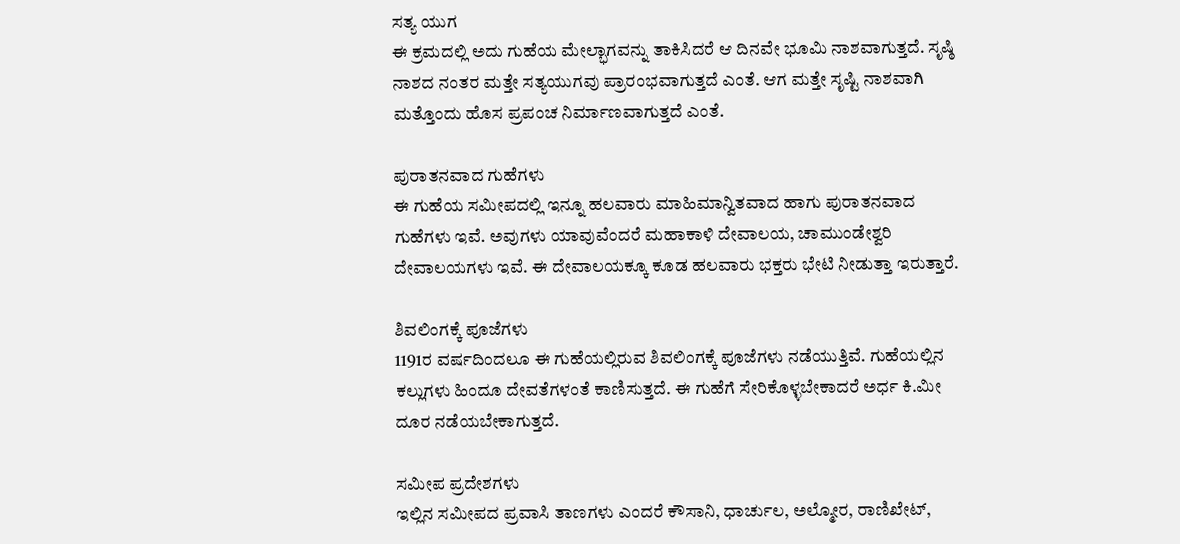ಸತ್ಯ ಯುಗ
ಈ ಕ್ರಮದಲ್ಲಿ ಅದು ಗುಹೆಯ ಮೇಲ್ಭಾಗವನ್ನು ತಾಕಿಸಿದರೆ ಆ ದಿನವೇ ಭೂಮಿ ನಾಶವಾಗುತ್ತದೆ. ಸೃಷ್ಠಿ ನಾಶದ ನಂತರ ಮತ್ತೇ ಸತ್ಯಯುಗವು ಪ್ರಾರಂಭವಾಗುತ್ತದೆ ಎಂತೆ. ಆಗ ಮತ್ತೇ ಸೃಷ್ಟಿ ನಾಶವಾಗಿ ಮತ್ತೊಂದು ಹೊಸ ಪ್ರಪಂಚ ನಿರ್ಮಾಣವಾಗುತ್ತದೆ ಎಂತೆ.

ಪುರಾತನವಾದ ಗುಹೆಗಳು
ಈ ಗುಹೆಯ ಸಮೀಪದಲ್ಲಿ ಇನ್ನೂ ಹಲವಾರು ಮಾಹಿಮಾನ್ವಿತವಾದ ಹಾಗು ಪುರಾತನವಾದ ಗುಹೆಗಳು ಇವೆ. ಅವುಗಳು ಯಾವುವೆಂದರೆ ಮಹಾಕಾಳಿ ದೇವಾಲಯ, ಚಾಮುಂಡೇಶ್ವರಿ ದೇವಾಲಯಗಳು ಇವೆ. ಈ ದೇವಾಲಯಕ್ಕೂ ಕೂಡ ಹಲವಾರು ಭಕ್ತರು ಭೇಟಿ ನೀಡುತ್ತಾ ಇರುತ್ತಾರೆ.

ಶಿವಲಿಂಗಕ್ಕೆ ಪೂಜೆಗಳು
1191ರ ವರ್ಷದಿಂದಲೂ ಈ ಗುಹೆಯಲ್ಲಿರುವ ಶಿವಲಿಂಗಕ್ಕೆ ಪೂಜೆಗಳು ನಡೆಯುತ್ತಿವೆ. ಗುಹೆಯಲ್ಲಿನ ಕಲ್ಲುಗಳು ಹಿಂದೂ ದೇವತೆಗಳಂತೆ ಕಾಣಿಸುತ್ತದೆ. ಈ ಗುಹೆಗೆ ಸೇರಿಕೊಳ್ಳಬೇಕಾದರೆ ಅರ್ಧ ಕಿ.ಮೀ ದೂರ ನಡೆಯಬೇಕಾಗುತ್ತದೆ.

ಸಮೀಪ ಪ್ರದೇಶಗಳು
ಇಲ್ಲಿನ ಸಮೀಪದ ಪ್ರವಾಸಿ ತಾಣಗಳು ಎಂದರೆ ಕೌಸಾನಿ, ಧಾರ್ಚುಲ, ಅಲ್ಮೋರ, ರಾಣಿಖೇಟ್,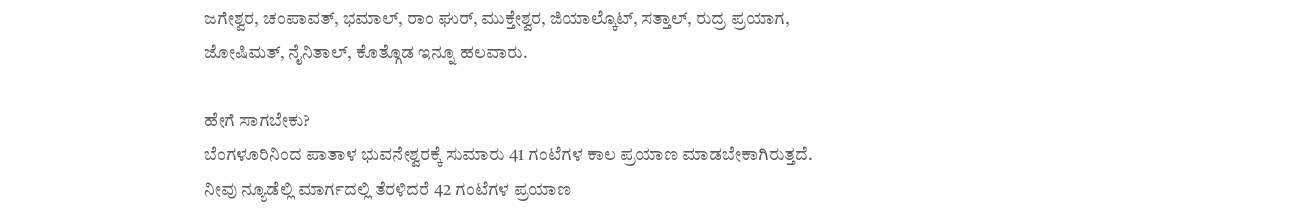ಜಗೇಶ್ವರ, ಚಂಪಾವತ್, ಭಮಾಲ್, ರಾಂ ಘುರ್, ಮುಕ್ತೇಶ್ವರ, ಜಿಯಾಲ್ಕೊಟ್, ಸತ್ತಾಲ್, ರುದ್ರ ಪ್ರಯಾಗ, ಜೋಷಿಮತ್, ನೈನಿತಾಲ್, ಕೊತ್ಗೊಡ ಇನ್ನೂ ಹಲವಾರು.

ಹೇಗೆ ಸಾಗಬೇಕು?
ಬೆಂಗಳೂರಿನಿಂದ ಪಾತಾಳ ಭುವನೇಶ್ವರಕ್ಕೆ ಸುಮಾರು 41 ಗಂಟೆಗಳ ಕಾಲ ಪ್ರಯಾಣ ಮಾಡಬೇಕಾಗಿರುತ್ತದೆ. ನೀವು ನ್ಯೂಡೆಲ್ಲಿ ಮಾರ್ಗದಲ್ಲಿ ತೆರಳಿದರೆ 42 ಗಂಟೆಗಳ ಪ್ರಯಾಣ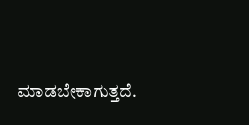ಮಾಡಬೇಕಾಗುತ್ತದೆ.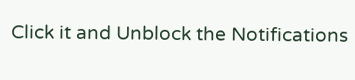Click it and Unblock the Notifications